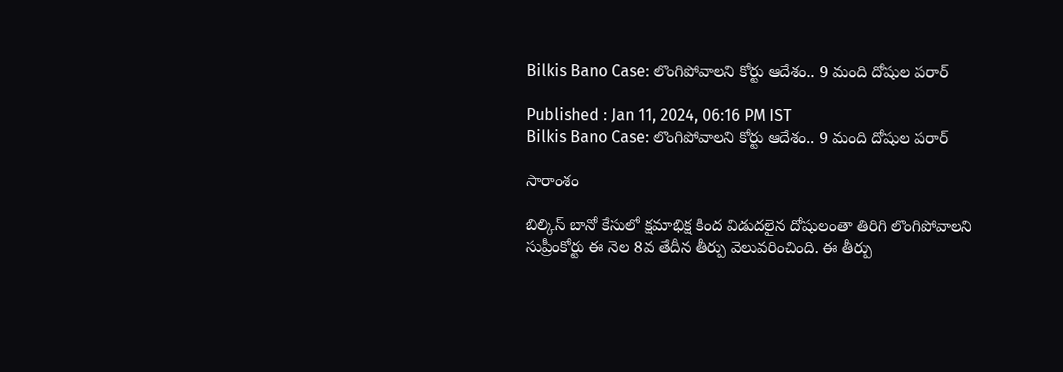Bilkis Bano Case: లొంగిపోవాలని కోర్టు ఆదేశం.. 9 మంది దోషుల పరార్

Published : Jan 11, 2024, 06:16 PM IST
Bilkis Bano Case: లొంగిపోవాలని కోర్టు ఆదేశం.. 9 మంది దోషుల పరార్

సారాంశం

బిల్కిస్ బానో కేసులో క్షమాభిక్ష కింద విడుదలైన దోషులంతా తిరిగి లొంగిపోవాలని సుప్రీంకోర్టు ఈ నెల 8వ తేదీన తీర్పు వెలువరించింది. ఈ తీర్పు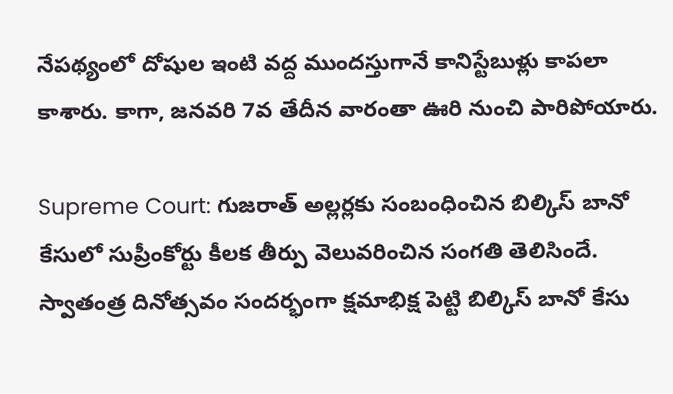నేపథ్యంలో దోషుల ఇంటి వద్ద ముందస్తుగానే కానిస్టేబుళ్లు కాపలా కాశారు. కాగా, జనవరి 7వ తేదీన వారంతా ఊరి నుంచి పారిపోయారు.

Supreme Court: గుజరాత్‌ అల్లర్లకు సంబంధించిన బిల్కిస్ బానో కేసులో సుప్రీంకోర్టు కీలక తీర్పు వెలువరించిన సంగతి తెలిసిందే. స్వాతంత్ర దినోత్సవం సందర్భంగా క్షమాభిక్ష పెట్టి బిల్కిస్ బానో కేసు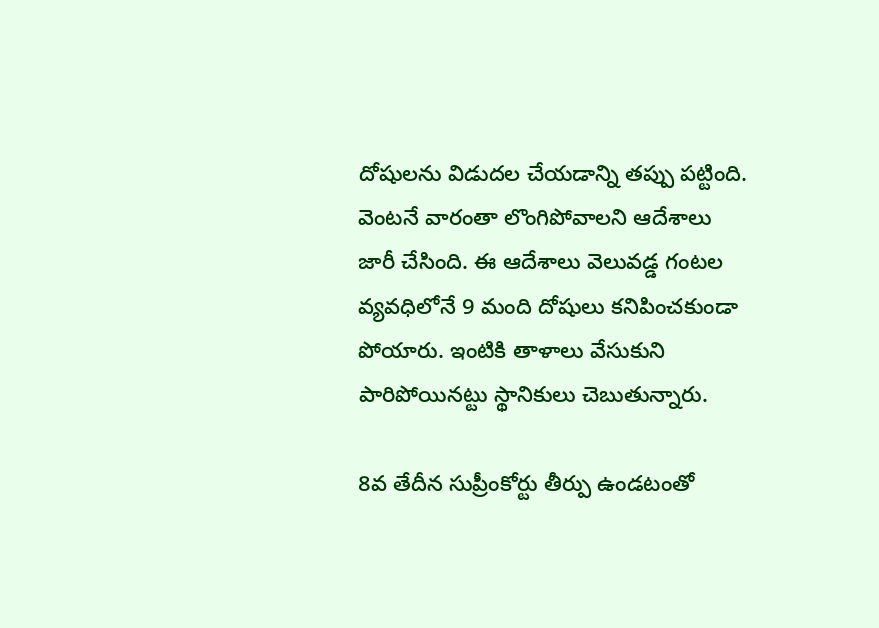దోషులను విడుదల చేయడాన్ని తప్పు పట్టింది. వెంటనే వారంతా లొంగిపోవాలని ఆదేశాలు జారీ చేసింది. ఈ ఆదేశాలు వెలువడ్డ గంటల వ్యవధిలోనే 9 మంది దోషులు కనిపించకుండా పోయారు. ఇంటికి తాళాలు వేసుకుని పారిపోయినట్టు స్థానికులు చెబుతున్నారు.

8వ తేదీన సుప్రీంకోర్టు తీర్పు ఉండటంతో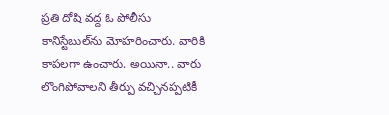ప్రతి దోషి వద్ద ఓ పోలీసు కానిస్టేబుల్‌ను మోహరించారు. వారికి కాపలగా ఉంచారు. అయినా.. వారు లొంగిపోవాలని తీర్పు వచ్చినప్పటికీ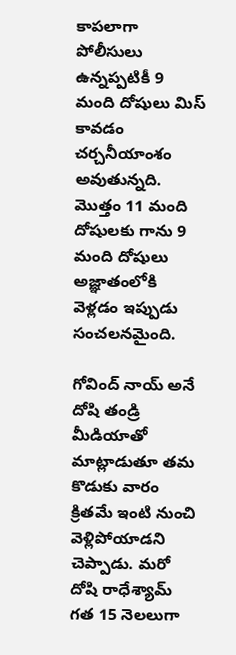కాపలాగా పోలీసులు ఉన్నప్పటికీ 9 మంది దోషులు మిస్ కావడం చర్చనీయాంశం అవుతున్నది. మొత్తం 11 మంది దోషులకు గాను 9 మంది దోషులు అజ్ఞాతంలోకి వెళ్లడం ఇప్పుడు సంచలనమైంది.

గోవింద్ నాయ్ అనే దోషి తండ్రి మీడియాతో మాట్లాడుతూ తమ కొడుకు వారం క్రితమే ఇంటి నుంచి వెళ్లిపోయాడని చెప్పాడు. మరో దోషి రాధేశ్యామ్ గత 15 నెలలుగా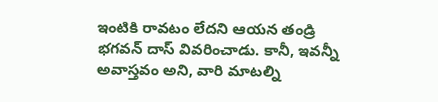ఇంటికి రావటం లేదని ఆయన తండ్రి భగవన్ దాస్ వివరించాడు. కానీ, ఇవన్నీ అవాస్తవం అని, వారి మాటల్ని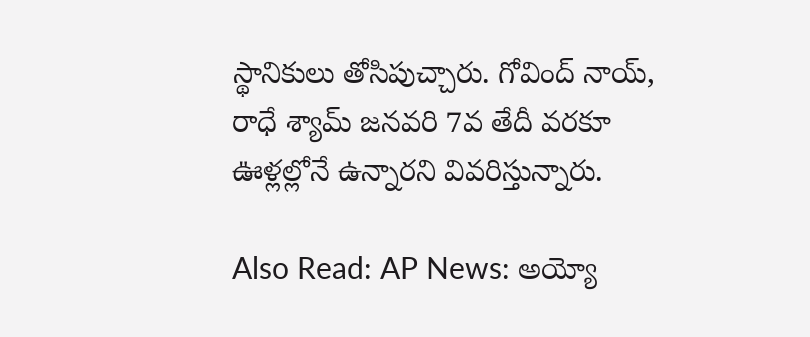స్థానికులు తోసిపుచ్చారు. గోవింద్ నాయ్, రాధే శ్యామ్ జనవరి 7వ తేదీ వరకూ ఊళ్లల్లోనే ఉన్నారని వివరిస్తున్నారు.

Also Read: AP News: అయ్యో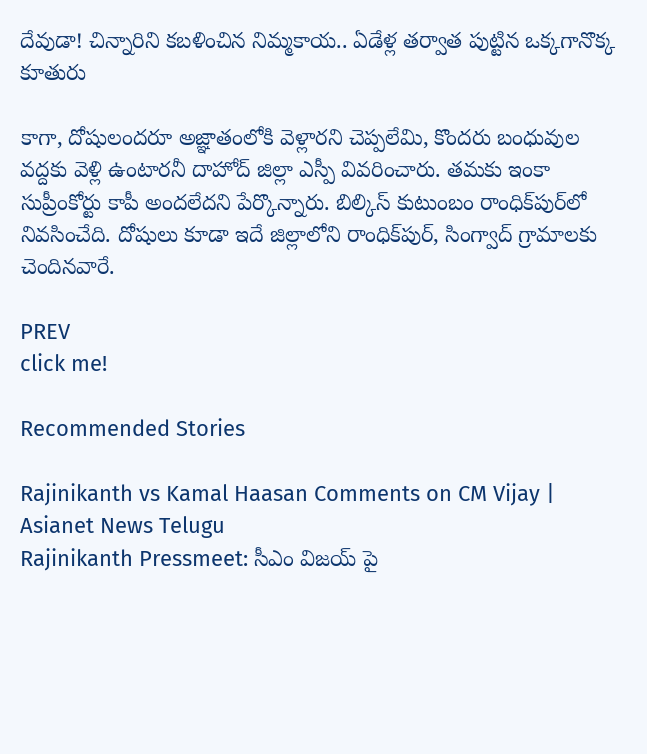దేవుడా! చిన్నారిని కబళించిన నిమ్మకాయ.. ఏడేళ్ల తర్వాత పుట్టిన ఒక్కగానొక్క కూతురు

కాగా, దోషులందరూ అజ్ఞాతంలోకి వెళ్లారని చెప్పలేమి, కొందరు బంధువుల వద్దకు వెళ్లి ఉంటారనీ దాహోద్ జిల్లా ఎస్పీ వివరించారు. తమకు ఇంకా సుప్రీంకోర్టు కాపీ అందలేదని పేర్కొన్నారు. బిల్కిస్ కుటుంబం రాంధిక్‌పుర్‌లో నివసించేది. దోషులు కూడా ఇదే జిల్లాలోని రాంధిక్‌పుర్, సింగ్వాద్ గ్రామాలకు చెందినవారే.

PREV
click me!

Recommended Stories

Rajinikanth vs Kamal Haasan Comments on CM Vijay | Asianet News Telugu
Rajinikanth Pressmeet: సీఎం విజయ్ పై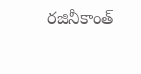రజినీకాంత్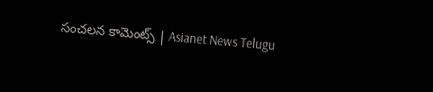సంచలన కామెంట్స్ | Asianet News Telugu